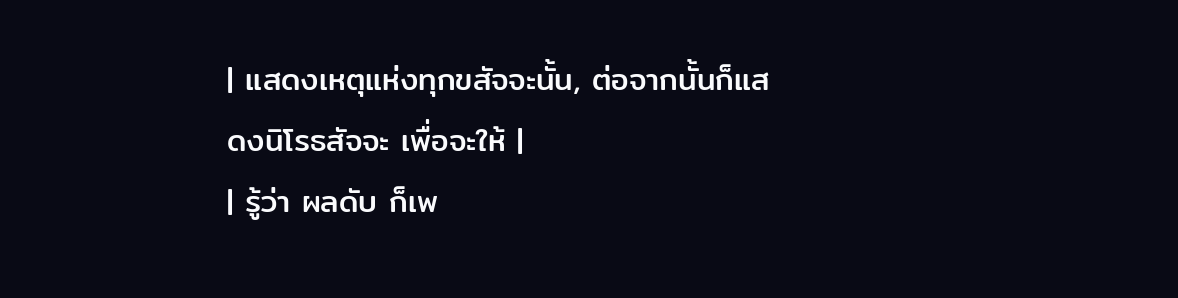| แสดงเหตุแห่งทุกขสัจจะนั้น, ต่อจากนั้นก็แสดงนิโรธสัจจะ เพื่อจะให้ |
| รู้ว่า ผลดับ ก็เพ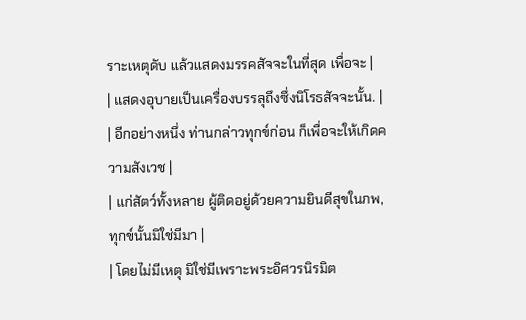ราะเหตุดับ แล้วแสดงมรรคสัจจะในที่สุด เพื่อจะ |
| แสดงอุบายเป็นเครื่องบรรลุถึงซึ่งนิโรธสัจจะนั้น. |
| อีกอย่างหนึ่ง ท่านกล่าวทุกข์ก่อน ก็เพื่อจะให้เกิดความสังเวช |
| แก่สัตว์ทั้งหลาย ผู้ติดอยู่ด้วยความยินดีสุขในภพ, ทุกข์นั้นมิใช่มีมา |
| โดยไม่มีเหตุ มิใช่มีเพราะพระอิศวรนิรมิต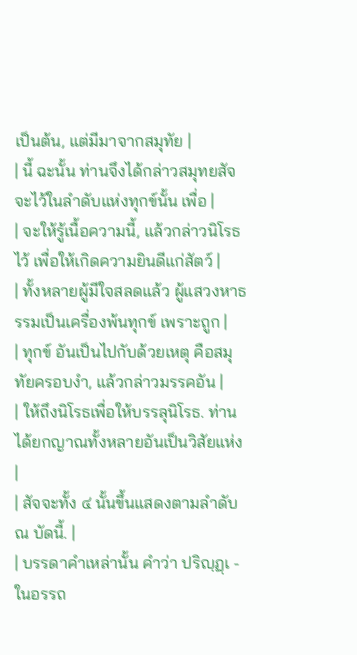เป็นต้น, แต่มีมาจากสมุทัย |
| นี้ ฉะนั้น ท่านจึงได้กล่าวสมุทยสัจจะไว้ในลำดับแห่งทุกข์นั้น เพื่อ |
| จะให้รู้เนื้อความนี้, แล้วกล่าวนิโรธไว้ เพื่อให้เกิดความยินดีแก่สัตว์ |
| ทั้งหลายผู้มีใจสลดแล้ว ผู้แสวงหาธรรมเป็นเครื่องพ้นทุกข์ เพราะถูก |
| ทุกข์ อันเป็นไปกับด้วยเหตุ คือสมุทัยครอบงำ, แล้วกล่าวมรรคอัน |
| ให้ถึงนิโรธเพื่อให้บรรลุนิโรธ. ท่านได้ยกญาณทั้งหลายอันเป็นวิสัยแห่ง |
| สัจจะทั้ง ๔ นั้นขึ้นแสดงตามลำดับ ณ บัดนี้. |
| บรรดาคำเหล่านั้น คำว่า ปริญฺฏฺเ - ในอรรถ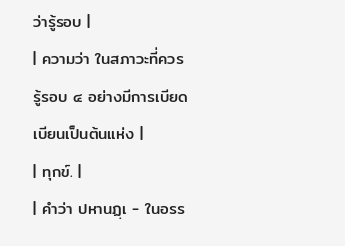ว่ารู้รอบ |
| ความว่า ในสภาวะที่ควรรู้รอบ ๔ อย่างมีการเบียดเบียนเป็นต้นแห่ง |
| ทุกข์. |
| คำว่า ปหานฏฺเ - ในอรร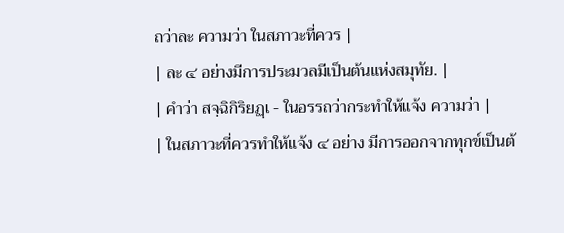ถว่าละ ความว่า ในสภาวะที่ควร |
| ละ ๔ อย่างมีการประมวลมีเป็นต้นแห่งสมุทัย. |
| คำว่า สจฺฉิกิริยฏฺเ - ในอรรถว่ากระทำให้แจ้ง ความว่า |
| ในสภาวะที่ควรทำให้แจ้ง ๔ อย่าง มีการออกจากทุกข์เป็นต้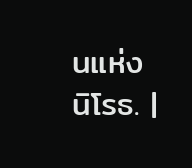นแห่งนิโรธ. |